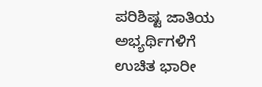ಪರಿಶಿಷ್ಟ ಜಾತಿಯ ಅಭ್ಯರ್ಥಿಗಳಿಗೆ ಉಚಿತ ಭಾರೀ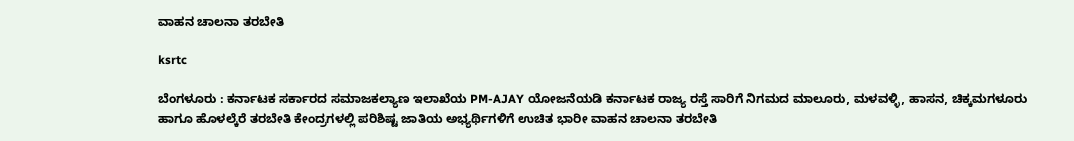ವಾಹನ ಚಾಲನಾ ತರಬೇತಿ

ksrtc

ಬೆಂಗಳೂರು : ಕರ್ನಾಟಕ ಸರ್ಕಾರದ ಸಮಾಜಕಲ್ಯಾಣ ಇಲಾಖೆಯ PM-AJAY ಯೋಜನೆಯಡಿ ಕರ್ನಾಟಕ ರಾಜ್ಯ ರಸ್ತೆ ಸಾರಿಗೆ ನಿಗಮದ ಮಾಲೂರು, ಮಳವಳ್ಳಿ, ಹಾಸನ, ಚಿಕ್ಕಮಗಳೂರು ಹಾಗೂ ಹೊಳಲ್ಕೆರೆ ತರಬೇತಿ ಕೇಂದ್ರಗಳಲ್ಲಿ ಪರಿಶಿಷ್ಟ ಜಾತಿಯ ಅಭ್ಯರ್ಥಿಗಳಿಗೆ ಉಚಿತ ಭಾರೀ ವಾಹನ ಚಾಲನಾ ತರಬೇತಿ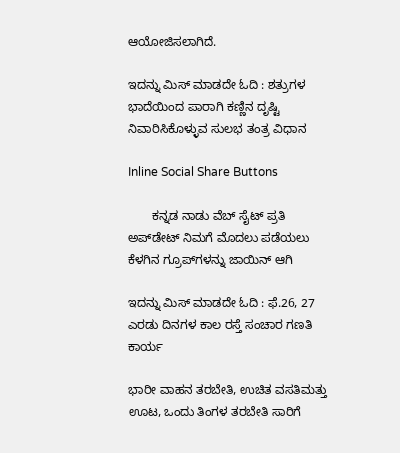ಆಯೋಜಿಸಲಾಗಿದೆ.

ಇದನ್ನು ಮಿಸ್‌ ಮಾಡದೇ ಓದಿ : ಶತ್ರುಗಳ ಭಾದೆಯಿಂದ ಪಾರಾಗಿ ಕಣ್ಣಿನ ದೃಷ್ಟಿ ನಿವಾರಿಸಿಕೊಳ್ಳುವ ಸುಲಭ ತಂತ್ರ ವಿಧಾನ

Inline Social Share Buttons

       ಕನ್ನಡ ನಾಡು ವೆಬ್ ಸೈಟ್ ಪ್ರತಿ ಅಪ್‌ಡೇಟ್‌ ನಿಮಗೆ ಮೊದಲು ಪಡೆಯಲು ಕೆಳಗಿನ ಗ್ರೂಪ್‌ಗಳನ್ನು ಜಾಯಿನ್ ಆಗಿ

ಇದನ್ನು ಮಿಸ್‌ ಮಾಡದೇ ಓದಿ : ಫೆ.26, 27 ಎರಡು ದಿನಗಳ ಕಾಲ ರಸ್ತೆ ಸಂಚಾರ ಗಣತಿ ಕಾರ್ಯ

ಭಾರೀ ವಾಹನ ತರಬೇತಿ, ಉಚಿತ ವಸತಿಮತ್ತು ಊಟ, ಒಂದು ತಿಂಗಳ ತರಬೇತಿ ಸಾರಿಗೆ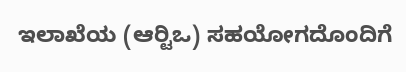ಇಲಾಖೆಯ (ಆರ್‍ಟಿಒ) ಸಹಯೋಗದೊಂದಿಗೆ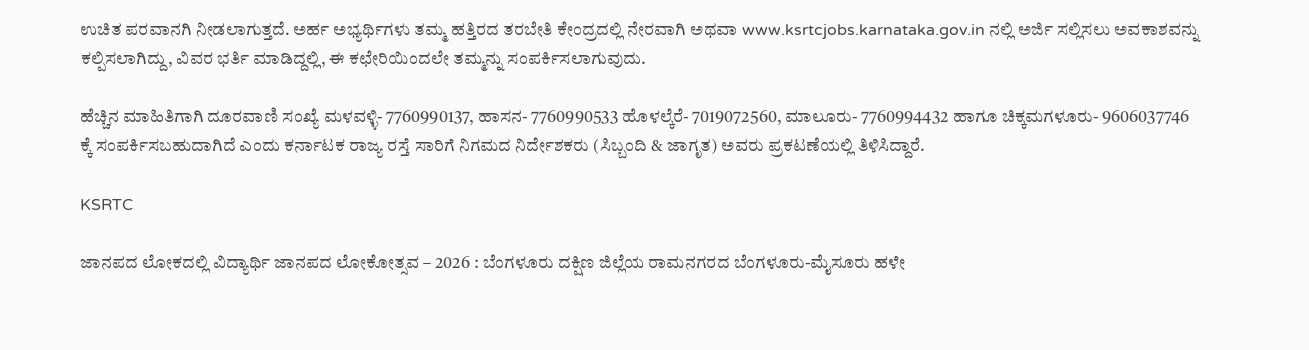ಉಚಿತ ಪರವಾನಗಿ ನೀಡಲಾಗುತ್ತದೆ. ಅರ್ಹ ಅಭ್ಯರ್ಥಿಗಳು ತಮ್ಮ ಹತ್ತಿರದ ತರಬೇತಿ ಕೇಂದ್ರದಲ್ಲಿ ನೇರವಾಗಿ ಅಥವಾ www.ksrtcjobs.karnataka.gov.in ನಲ್ಲಿ ಅರ್ಜಿ ಸಲ್ಲಿಸಲು ಅವಕಾಶವನ್ನು ಕಲ್ಪಿಸಲಾಗಿದ್ದು, ವಿವರ ಭರ್ತಿ ಮಾಡಿದ್ದಲ್ಲಿ, ಈ ಕಛೇರಿಯಿಂದಲೇ ತಮ್ಮನ್ನು ಸಂಪರ್ಕಿಸಲಾಗುವುದು.

ಹೆಚ್ಚಿನ ಮಾಹಿತಿಗಾಗಿ ದೂರವಾಣಿ ಸಂಖ್ಯೆ ಮಳವಳ್ಳಿ- 7760990137, ಹಾಸನ- 7760990533 ಹೊಳಲ್ಕೆರೆ- 7019072560, ಮಾಲೂರು- 7760994432 ಹಾಗೂ ಚಿಕ್ಕಮಗಳೂರು- 9606037746 ಕ್ಕೆ ಸಂಪರ್ಕಿಸಬಹುದಾಗಿದೆ ಎಂದು ಕರ್ನಾಟಕ ರಾಜ್ಯ ರಸ್ತೆ ಸಾರಿಗೆ ನಿಗಮದ ನಿರ್ದೇಶಕರು (ಸಿಬ್ಬಂದಿ & ಜಾಗೃತ) ಅವರು ಪ್ರಕಟಣೆಯಲ್ಲಿ ತಿಳಿಸಿದ್ದಾರೆ.

KSRTC

ಜಾನಪದ ಲೋಕದಲ್ಲಿ ವಿದ್ಯಾರ್ಥಿ ಜಾನಪದ ಲೋಕೋತ್ಸವ – 2026 : ಬೆಂಗಳೂರು ದಕ್ಷಿಣ ಜಿಲ್ಲೆಯ ರಾಮನಗರದ ಬೆಂಗಳೂರು-ಮೈಸೂರು ಹಳೇ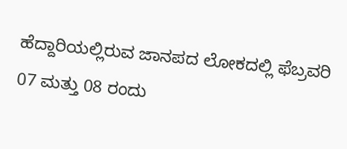ಹೆದ್ದಾರಿಯಲ್ಲಿರುವ ಜಾನಪದ ಲೋಕದಲ್ಲಿ ಫೆಬ್ರವರಿ 07 ಮತ್ತು 08 ರಂದು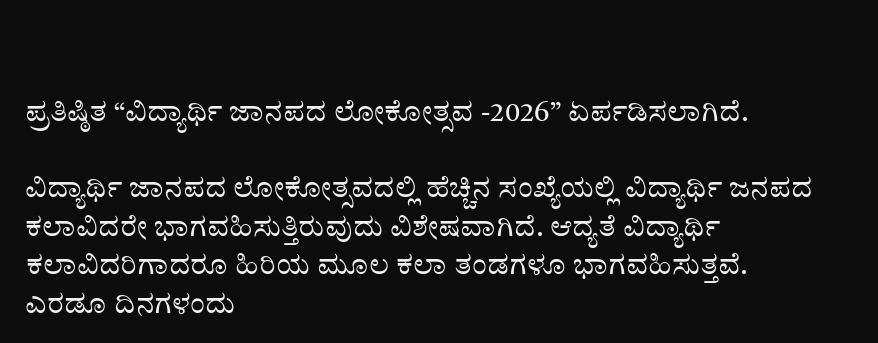ಪ್ರತಿಷ್ಠಿತ “ವಿದ್ಯಾರ್ಥಿ ಜಾನಪದ ಲೋಕೋತ್ಸವ -2026” ಏರ್ಪಡಿಸಲಾಗಿದೆ.

ವಿದ್ಯಾರ್ಥಿ ಜಾನಪದ ಲೋಕೋತ್ಸವದಲ್ಲಿ ಹೆಚ್ಚಿನ ಸಂಖ್ಯೆಯಲ್ಲಿ ವಿದ್ಯಾರ್ಥಿ ಜನಪದ ಕಲಾವಿದರೇ ಭಾಗವಹಿಸುತ್ತಿರುವುದು ವಿಶೇಷವಾಗಿದೆ. ಆದ್ಯತೆ ವಿದ್ಯಾರ್ಥಿ ಕಲಾವಿದರಿಗಾದರೂ ಹಿರಿಯ ಮೂಲ ಕಲಾ ತಂಡಗಳೂ ಭಾಗವಹಿಸುತ್ತವೆ. ಎರಡೂ ದಿನಗಳಂದು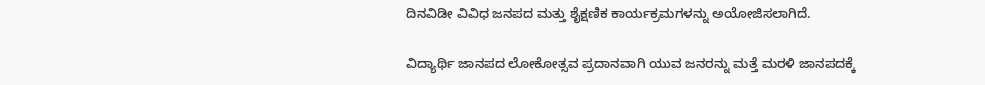ದಿನವಿಡೀ ವಿವಿಧ ಜನಪದ ಮತ್ತು ಶೈಕ್ಷಣಿಕ ಕಾರ್ಯಕ್ರಮಗಳನ್ನು ಅಯೋಜಿಸಲಾಗಿದೆ.

ವಿದ್ಯಾರ್ಥಿ ಜಾನಪದ ಲೋಕೋತ್ಸವ ಪ್ರದಾನವಾಗಿ ಯುವ ಜನರನ್ನು ಮತ್ತೆ ಮರಳಿ ಜಾನಪದಕ್ಕೆ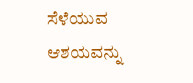ಸೆಳೆಯುವ ಆಶಯವನ್ನು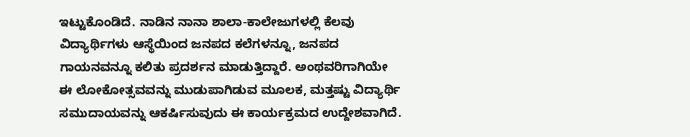ಇಟ್ಟುಕೊಂಡಿದೆ. ನಾಡಿನ ನಾನಾ ಶಾಲಾ-ಕಾಲೇಜುಗಳಲ್ಲಿ ಕೆಲವು ವಿದ್ಯಾರ್ಥಿಗಳು ಆಸ್ಥೆಯಿಂದ ಜನಪದ ಕಲೆಗಳನ್ನೂ, ಜನಪದ ಗಾಯನವನ್ನೂ ಕಲಿತು ಪ್ರದರ್ಶನ ಮಾಡುತ್ತಿದ್ದಾರೆ. ಅಂಥವರಿಗಾಗಿಯೇ ಈ ಲೋಕೋತ್ಸವವನ್ನು ಮುಡುಪಾಗಿಡುವ ಮೂಲಕ, ಮತ್ತಷ್ಟು ವಿದ್ಯಾರ್ಥಿ ಸಮುದಾಯವನ್ನು ಆಕರ್ಷಿಸುವುದು ಈ ಕಾರ್ಯಕ್ರಮದ ಉದ್ದೇಶವಾಗಿದೆ.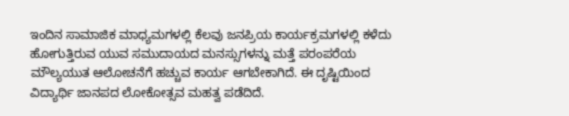ಇಂದಿನ ಸಾಮಾಜಿಕ ಮಾಧ್ಯಮಗಳಲ್ಲಿ ಕೆಲವು ಜನಪ್ರಿಯ ಕಾರ್ಯಕ್ರಮಗಳಲ್ಲಿ ಕಳೆದು ಹೋಗುತ್ತಿರುವ ಯುವ ಸಮುದಾಯದ ಮನಸ್ಸುಗಳನ್ನು ಮತ್ತೆ ಪರಂಪರೆಯ ಮೌಲ್ಯಯುತ ಆಲೋಚನೆಗೆ ಹಚ್ಚುವ ಕಾರ್ಯ ಆಗಬೇಕಾಗಿದೆ. ಈ ದೃಷ್ಟಿಯಿಂದ ವಿದ್ಯಾರ್ಥಿ ಜಾನಪದ ಲೋಕೋತ್ಸವ ಮಹತ್ವ ಪಡೆದಿದೆ.